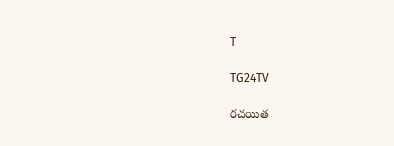T

TG24TV

రచయిత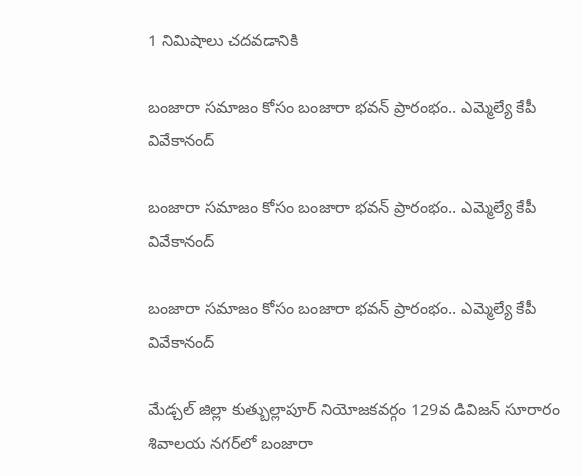1 నిమిషాలు చదవడానికి

బంజారా సమాజం కోసం బంజారా భవన్ ప్రారంభం.. ఎమ్మెల్యే కేపీ వివేకానంద్

బంజారా సమాజం కోసం బంజారా భవన్ ప్రారంభం.. ఎమ్మెల్యే కేపీ వివేకానంద్

బంజారా సమాజం కోసం బంజారా భవన్ ప్రారంభం.. ఎమ్మెల్యే కేపీ వివేకానంద్

మేడ్చల్ జిల్లా కుత్బుల్లాపూర్ నియోజకవర్గం 129వ డివిజన్ సూరారం శివాలయ నగర్‌లో బంజారా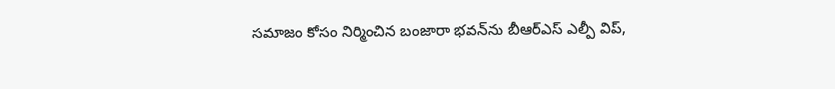సమాజం కోసం నిర్మించిన బంజారా భవన్‌ను బీఆర్‌ఎస్ ఎల్పీ విప్,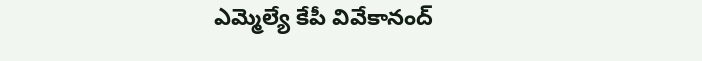ఎమ్మెల్యే కేపీ వివేకానంద్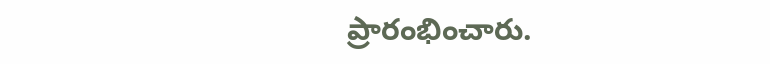ప్రారంభించారు.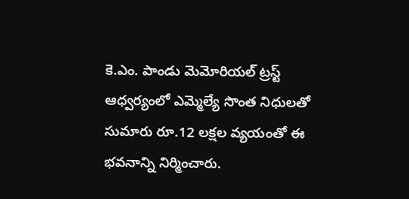కె.ఎం. పాండు మెమోరియల్ ట్రస్ట్ ఆధ్వర్యంలో ఎమ్మెల్యే సొంత నిధులతో సుమారు రూ.12 లక్షల వ్యయంతో ఈ భవనాన్ని నిర్మించారు.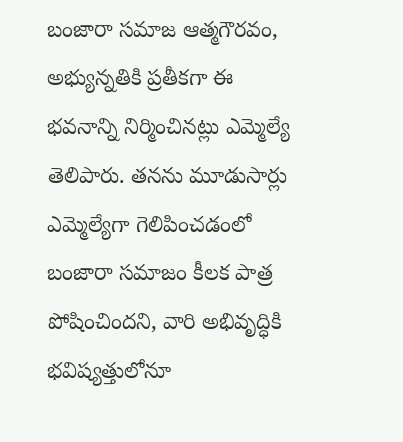బంజారా సమాజ ఆత్మగౌరవం, అభ్యున్నతికి ప్రతీకగా ఈ భవనాన్ని నిర్మించినట్లు ఎమ్మెల్యే తెలిపారు. తనను మూడుసార్లు ఎమ్మెల్యేగా గెలిపించడంలో బంజారా సమాజం కీలక పాత్ర పోషించిందని, వారి అభివృద్ధికి భవిష్యత్తులోనూ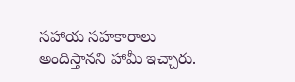సహాయ సహకారాలు అందిస్తానని హామీ ఇచ్చారు.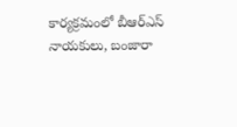కార్యక్రమంలో బీఆర్‌ఎస్ నాయకులు, బంజారా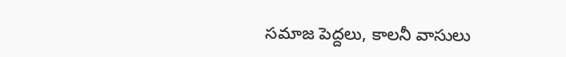సమాజ పెద్దలు, కాలనీ వాసులు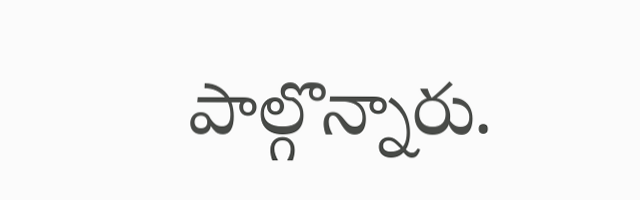పాల్గొన్నారు.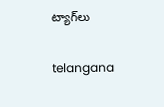ట్యాగ్‌లు

telangana